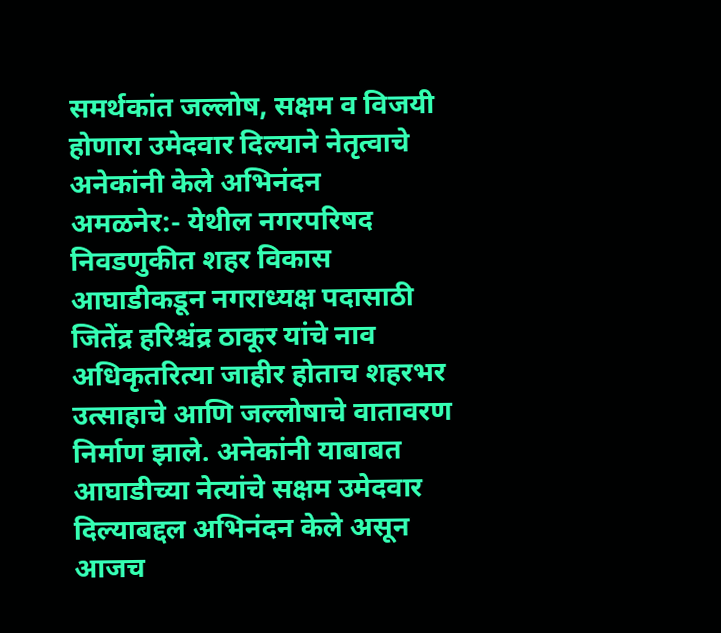समर्थकांत जल्लोष, सक्षम व विजयी होणारा उमेदवार दिल्याने नेतृत्वाचे अनेकांनी केले अभिनंदन
अमळनेर:- येथील नगरपरिषद निवडणुकीत शहर विकास आघाडीकडून नगराध्यक्ष पदासाठी जितेंद्र हरिश्चंद्र ठाकूर यांचे नाव अधिकृतरित्या जाहीर होताच शहरभर उत्साहाचे आणि जल्लोषाचे वातावरण निर्माण झाले. अनेकांनी याबाबत आघाडीच्या नेत्यांचे सक्षम उमेदवार दिल्याबद्दल अभिनंदन केले असून आजच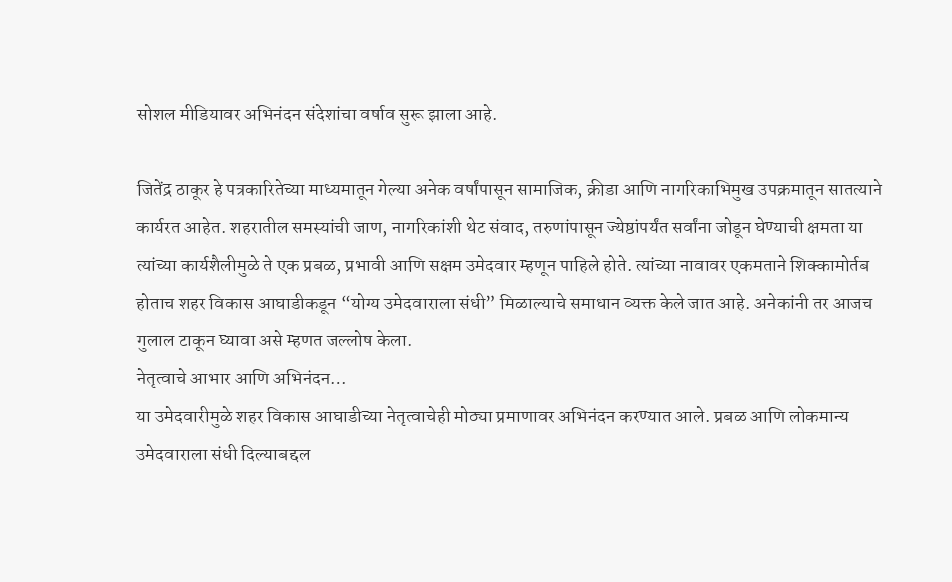सोशल मीडियावर अभिनंदन संदेशांचा वर्षाव सुरू झाला आहे.

जितेंद्र ठाकूर हे पत्रकारितेच्या माध्यमातून गेल्या अनेक वर्षांपासून सामाजिक, क्रीडा आणि नागरिकाभिमुख उपक्रमातून सातत्याने कार्यरत आहेत. शहरातील समस्यांची जाण, नागरिकांशी थेट संवाद, तरुणांपासून ज्येष्ठांपर्यंत सर्वांना जोडून घेण्याची क्षमता या त्यांच्या कार्यशैलीमुळे ते एक प्रबळ, प्रभावी आणि सक्षम उमेदवार म्हणून पाहिले होते. त्यांच्या नावावर एकमताने शिक्कामोर्तब होताच शहर विकास आघाडीकडून “योग्य उमेदवाराला संधी” मिळाल्याचे समाधान व्यक्त केले जात आहे. अनेकांनी तर आजच गुलाल टाकून घ्यावा असे म्हणत जल्लोष केला.
नेतृत्वाचे आभार आणि अभिनंदन…
या उमेदवारीमुळे शहर विकास आघाडीच्या नेतृत्वाचेही मोठ्या प्रमाणावर अभिनंदन करण्यात आले. प्रबळ आणि लोकमान्य उमेदवाराला संधी दिल्याबद्दल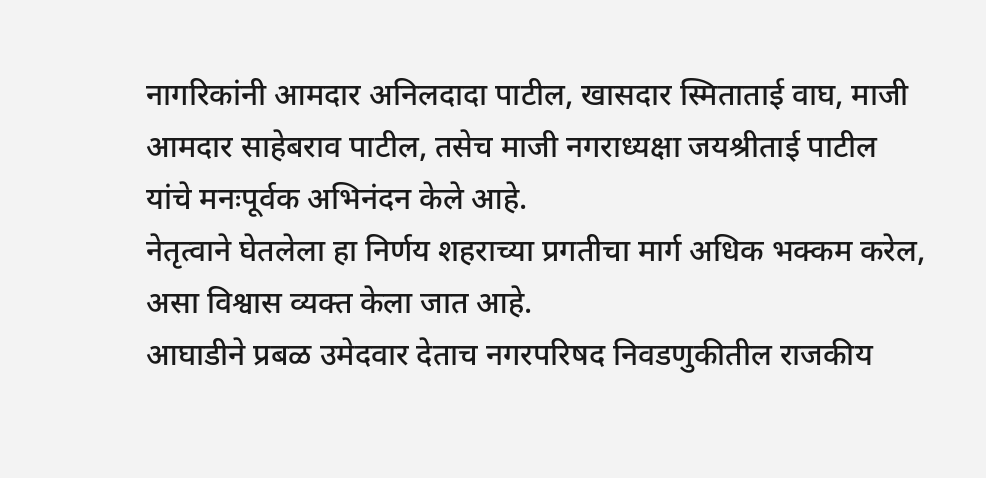नागरिकांनी आमदार अनिलदादा पाटील, खासदार स्मिताताई वाघ, माजी आमदार साहेबराव पाटील, तसेच माजी नगराध्यक्षा जयश्रीताई पाटील यांचे मनःपूर्वक अभिनंदन केले आहे.
नेतृत्वाने घेतलेला हा निर्णय शहराच्या प्रगतीचा मार्ग अधिक भक्कम करेल, असा विश्वास व्यक्त केला जात आहे.
आघाडीने प्रबळ उमेदवार देताच नगरपरिषद निवडणुकीतील राजकीय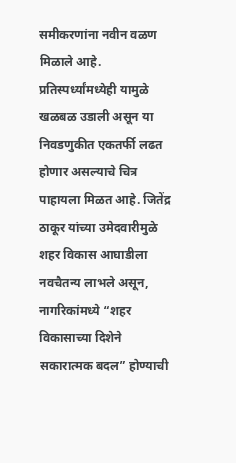समीकरणांना नवीन वळण मिळाले आहे. प्रतिस्पर्ध्यांमध्येही यामुळे खळबळ उडाली असून या निवडणुकीत एकतर्फी लढत होणार असल्याचे चित्र पाहायला मिळत आहे. जितेंद्र ठाकूर यांच्या उमेदवारीमुळे शहर विकास आघाडीला नवचैतन्य लाभले असून, नागरिकांमध्ये “शहर विकासाच्या दिशेने सकारात्मक बदल” होण्याची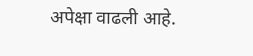अपेक्षा वाढली आहे.